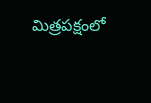మిత్రపక్షంలో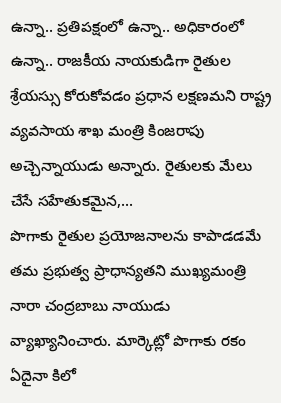ఉన్నా.. ప్రతిపక్షంలో ఉన్నా.. అధికారంలో ఉన్నా.. రాజకీయ నాయకుడిగా రైతుల శ్రేయస్సు కోరుకోవడం ప్రధాన లక్షణమని రాష్ట్ర వ్యవసాయ శాఖ మంత్రి కింజరాపు అచ్చెన్నాయుడు అన్నారు. రైతులకు మేలు చేసే సహేతుకమైన,...
పొగాకు రైతుల ప్రయోజనాలను కాపాడడమే తమ ప్రభుత్వ ప్రాధాన్యతని ముఖ్యమంత్రి నారా చంద్రబాబు నాయుడు వ్యాఖ్యానించారు. మార్కెట్లో పొగాకు రకం ఏదైనా కిలో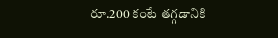రూ.200 కంటే తగ్గడానికి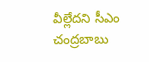వీల్లేదని సీఎం చంద్రబాబు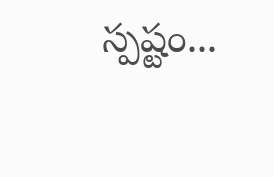స్పష్టం...